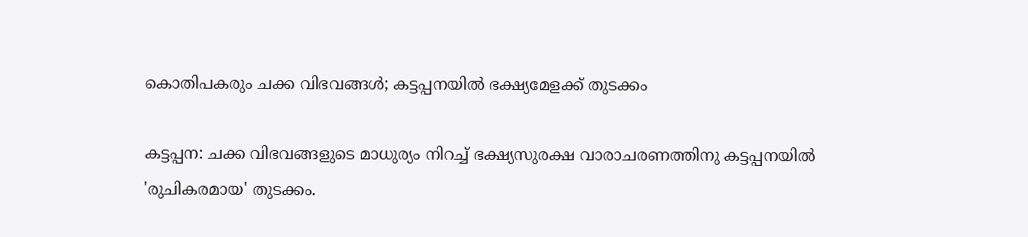കൊതിപകരും ചക്ക വിഭവങ്ങൾ; കട്ടപ്പനയിൽ ഭക്ഷ്യമേളക്ക് തുടക്കം

കട്ടപ്പന: ചക്ക വിഭവങ്ങളുടെ മാധുര്യം നിറച്ച് ഭക്ഷ്യസുരക്ഷ വാരാചരണത്തിനു കട്ടപ്പനയിൽ 'രുചികരമായ' തുടക്കം.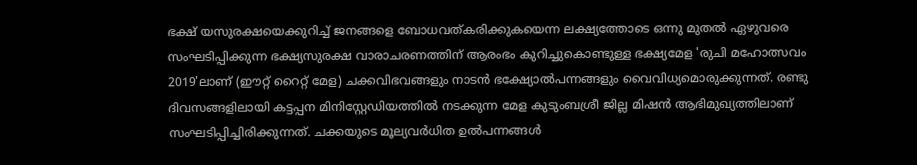ഭക്ഷ് യസുരക്ഷയെക്കുറിച്ച് ജനങ്ങളെ ബോധവത്കരിക്കുകയെന്ന ലക്ഷ്യത്തോടെ ഒന്നു മുതൽ ഏഴുവരെ സംഘടിപ്പിക്കുന്ന ഭക്ഷ്യസുരക്ഷ വാരാചരണത്തിന് ആരംഭം കുറിച്ചുകൊണ്ടുള്ള ഭക്ഷ്യമേള 'രുചി മഹോത്സവം 2019'ലാണ് (ഈറ്റ് റൈറ്റ് മേള) ചക്കവിഭവങ്ങളും നാടൻ ഭക്ഷ്യോൽപന്നങ്ങളും വൈവിധ്യമൊരുക്കുന്നത്. രണ്ടു ദിവസങ്ങളിലായി കട്ടപ്പന മിനിസ്റ്റേഡിയത്തിൽ നടക്കുന്ന മേള കുടുംബശ്രീ ജില്ല മിഷൻ ആഭിമുഖ്യത്തിലാണ് സംഘടിപ്പിച്ചിരിക്കുന്നത്. ചക്കയുടെ മൂല്യവർധിത ഉൽപന്നങ്ങൾ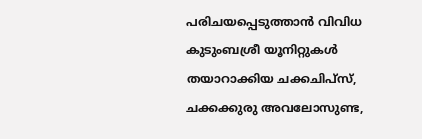പരിചയപ്പെടുത്താൻ വിവിധ കുടുംബശ്രീ യൂനിറ്റുകൾ തയാറാക്കിയ ചക്കചിപ്സ്, ചക്കക്കുരു അവലോസുണ്ട,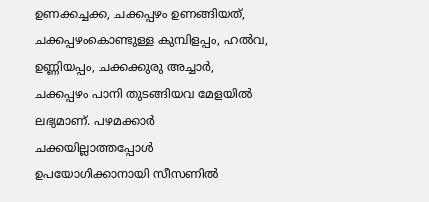ഉണക്കച്ചക്ക, ചക്കപ്പഴം ഉണങ്ങിയത്, ചക്കപ്പഴംകൊണ്ടുള്ള കുമ്പിളപ്പം, ഹൽവ, ഉണ്ണിയപ്പം, ചക്കക്കുരു അച്ചാർ, ചക്കപ്പഴം പാനി തുടങ്ങിയവ മേളയിൽ ലഭ്യമാണ്. പഴമക്കാർ ചക്കയില്ലാത്തപ്പോൾ ഉപയോഗിക്കാനായി സീസണിൽ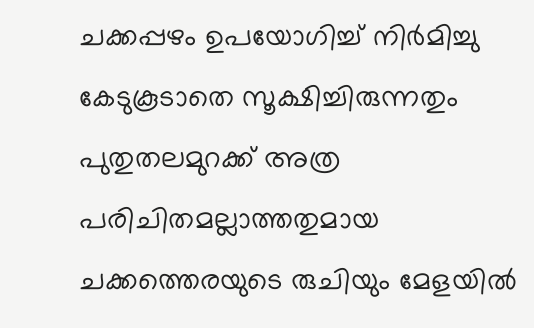ചക്കപ്പഴം ഉപയോഗിച്ച് നിർമിച്ചു കേടുകൂടാതെ സൂക്ഷിച്ചിരുന്നതും പുതുതലമുറക്ക് അത്ര പരിചിതമല്ലാത്തതുമായ ചക്കത്തെരയുടെ രുചിയും മേളയിൽ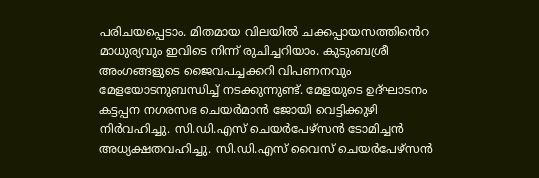പരിചയപ്പെടാം. മിതമായ വിലയിൽ ചക്കപ്പായസത്തിൻെറ മാധുര്യവും ഇവിടെ നിന്ന് രുചിച്ചറിയാം. കുടുംബശ്രീ അംഗങ്ങളുടെ ജൈവപച്ചക്കറി വിപണനവും മേളയോടനുബന്ധിച്ച് നടക്കുന്നുണ്ട്. മേളയുടെ ഉദ്ഘാടനം കട്ടപ്പന നഗരസഭ ചെയർമാൻ ജോയി വെട്ടിക്കുഴി നിർവഹിച്ചു. സി.ഡി.എസ് ചെയർപേഴ്സൻ ടോമിച്ചൻ അധ്യക്ഷതവഹിച്ചു. സി.ഡി.എസ് വൈസ് ചെയർപേഴ്സൻ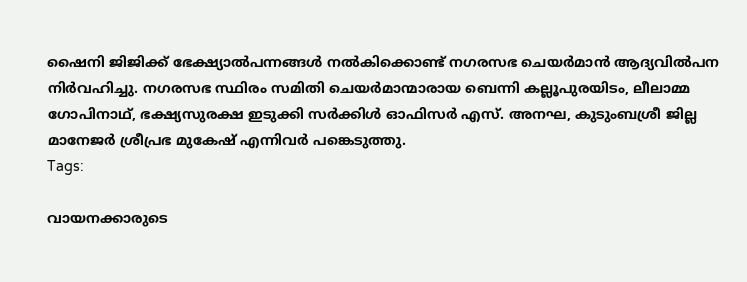ഷൈനി ജിജിക്ക് ഭേക്ഷ്യാൽപന്നങ്ങൾ നൽകിക്കൊണ്ട് നഗരസഭ ചെയർമാൻ ആദ്യവിൽപന നിർവഹിച്ചു. നഗരസഭ സ്ഥിരം സമിതി ചെയർമാന്മാരായ ബെന്നി കല്ലൂപുരയിടം, ലീലാമ്മ ഗോപിനാഥ്, ഭക്ഷ്യസുരക്ഷ ഇടുക്കി സർക്കിൾ ഓഫിസർ എസ്. അനഘ, കുടുംബശ്രീ ജില്ല മാനേജർ ശ്രീപ്രഭ മുകേഷ് എന്നിവർ പങ്കെടുത്തു.
Tags:

വായനക്കാരുടെ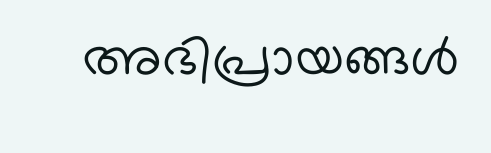അഭിപ്രായങ്ങള്‍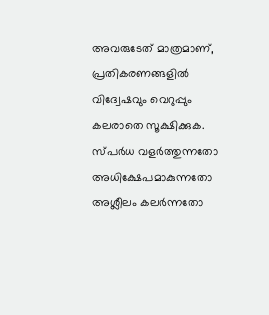അവരുടേത് മാത്രമാണ്, പ്രതികരണങ്ങളിൽ വിദ്വേഷവും വെറുപ്പും കലരാതെ സൂക്ഷിക്കുക. സ്പർധ വളർത്തുന്നതോ അധിക്ഷേപമാകുന്നതോ അശ്ലീലം കലർന്നതോ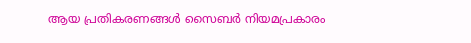ആയ പ്രതികരണങ്ങൾ സൈബർ നിയമപ്രകാരം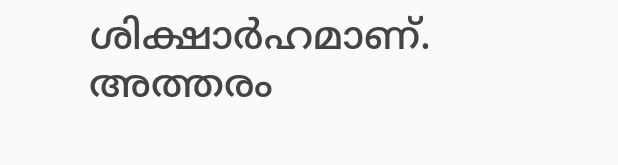ശിക്ഷാർഹമാണ്. അത്തരം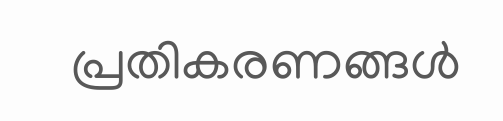പ്രതികരണങ്ങൾ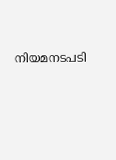നിയമനടപടി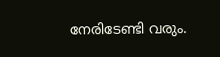നേരിടേണ്ടി വരും.